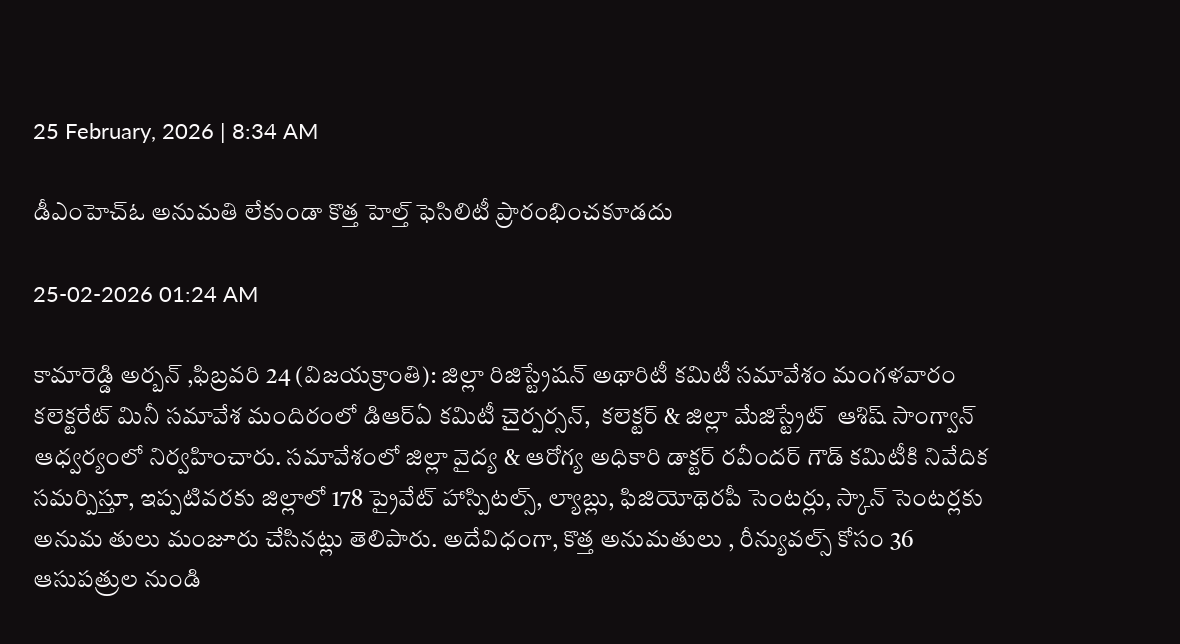25 February, 2026 | 8:34 AM

డీఎంహెచ్‌ఓ అనుమతి లేకుండా కొత్త హెల్త్ ఫెసిలిటీ ప్రారంభించకూడదు

25-02-2026 01:24 AM

కామారెడ్డి అర్బన్ ,ఫిబ్రవరి 24 (విజయక్రాంతి): జిల్లా రిజిస్ట్రేషన్ అథారిటీ కమిటీ సమావేశం మంగళవారం కలెక్టరేట్ మినీ సమావేశ మందిరంలో డిఆర్‌ఏ కమిటీ చైర్పర్సన్,  కలెక్టర్ & జిల్లా మేజిస్ట్రేట్  ఆశిష్ సాంగ్వాన్ ఆధ్వర్యంలో నిర్వహించారు. సమావేశంలో జిల్లా వైద్య & ఆరోగ్య అధికారి డాక్టర్ రవీందర్ గౌడ్ కమిటీకి నివేదిక సమర్పిస్తూ, ఇప్పటివరకు జిల్లాలో 178 ప్రైవేట్ హాస్పిటల్స్, ల్యాబ్లు, ఫిజియోథెరపీ సెంటర్లు, స్కాన్ సెంటర్లకు అనుమ తులు మంజూరు చేసినట్లు తెలిపారు. అదేవిధంగా, కొత్త అనుమతులు , రీన్యువల్స్ కోసం 36 ఆసుపత్రుల నుండి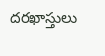దరఖాస్తులు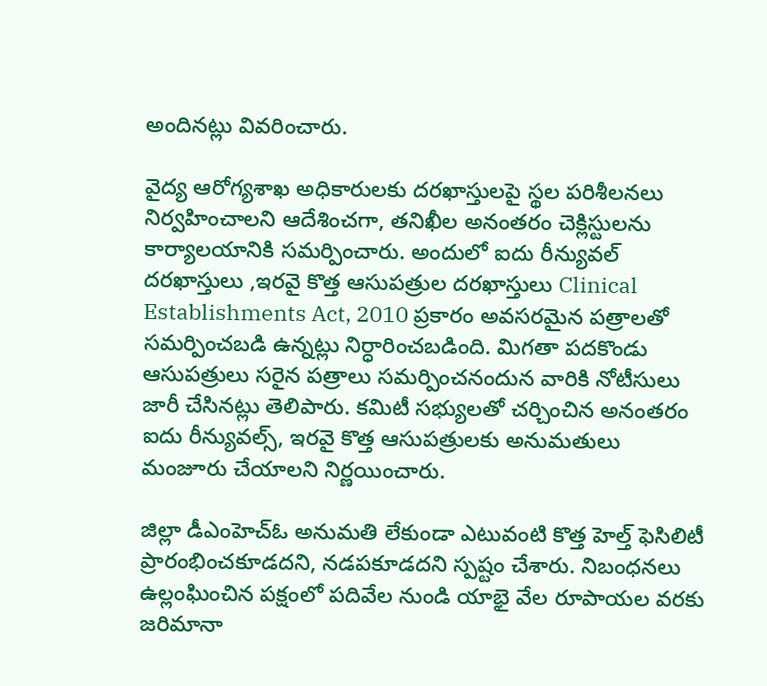అందినట్లు వివరించారు.

వైద్య ఆరోగ్యశాఖ అధికారులకు దరఖాస్తులపై స్థల పరిశీలనలు నిర్వహించాలని ఆదేశించగా, తనిఖీల అనంతరం చెక్లిస్టులను కార్యాలయానికి సమర్పించారు. అందులో ఐదు రీన్యువల్ దరఖాస్తులు ,ఇరవై కొత్త ఆసుపత్రుల దరఖాస్తులు Clinical Establishments Act, 2010 ప్రకారం అవసరమైన పత్రాలతో సమర్పించబడి ఉన్నట్లు నిర్ధారించబడింది. మిగతా పదకొండు ఆసుపత్రులు సరైన పత్రాలు సమర్పించనందున వారికి నోటీసులు జారీ చేసినట్లు తెలిపారు. కమిటీ సభ్యులతో చర్చించిన అనంతరం ఐదు రీన్యువల్స్, ఇరవై కొత్త ఆసుపత్రులకు అనుమతులు మంజూరు చేయాలని నిర్ణయించారు.

జిల్లా డీఎంహెచ్‌ఓ అనుమతి లేకుండా ఎటువంటి కొత్త హెల్త్ ఫెసిలిటీ ప్రారంభించకూడదని, నడపకూడదని స్పష్టం చేశారు. నిబంధనలు ఉల్లంఘించిన పక్షంలో పదివేల నుండి యాభై వేల రూపాయల వరకు జరిమానా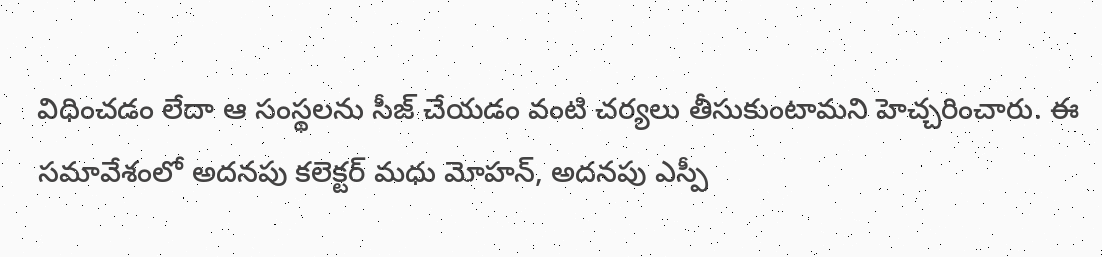విధించడం లేదా ఆ సంస్థలను సీజ్ చేయడం వంటి చర్యలు తీసుకుంటామని హెచ్చరించారు. ఈ సమావేశంలో అదనపు కలెక్టర్ మధు మోహన్, అదనపు ఎస్పీ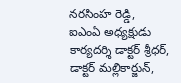నరసింహ రెడ్డి,  ఐఎంఏ అధ్యక్షుడు కార్యదర్శి డాక్టర్ శ్రీధర్, డాక్టర్ మల్లికార్జున్,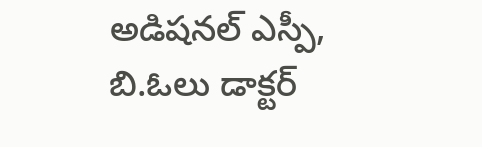అడిషనల్ ఎస్పీ, బి.ఓలు డాక్టర్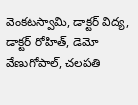వెంకటస్వామి, డాక్టర్ విద్య, డాక్టర్ రోహిత్, డెమో వేణుగోపాల్, చలపతి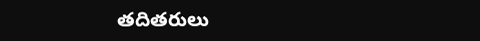తదితరులు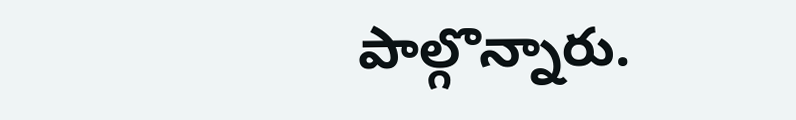పాల్గొన్నారు.